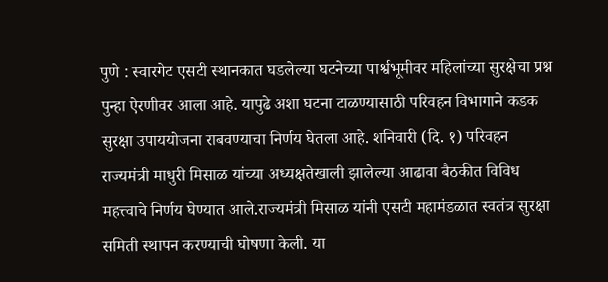पुणे : स्वारगेट एसटी स्थानकात घडलेल्या घटनेच्या पार्श्वभूमीवर महिलांच्या सुरक्षेचा प्रश्न पुन्हा ऐरणीवर आला आहे. यापुढे अशा घटना टाळण्यासाठी परिवहन विभागाने कडक सुरक्षा उपाययोजना राबवण्याचा निर्णय घेतला आहे. शनिवारी (दि. १) परिवहन राज्यमंत्री माधुरी मिसाळ यांच्या अध्यक्षतेखाली झालेल्या आढावा बैठकीत विविध महत्त्वाचे निर्णय घेण्यात आले.राज्यमंत्री मिसाळ यांनी एसटी महामंडळात स्वतंत्र सुरक्षा समिती स्थापन करण्याची घोषणा केली. या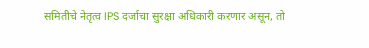समितीचे नेतृत्व IPS दर्जाचा सुरक्षा अधिकारी करणार असून, तो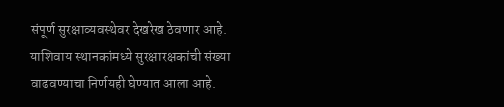संपूर्ण सुरक्षाव्यवस्थेवर देखरेख ठेवणार आहे. याशिवाय स्थानकांमध्ये सुरक्षारक्षकांची संख्या वाढवण्याचा निर्णयही घेण्यात आला आहे.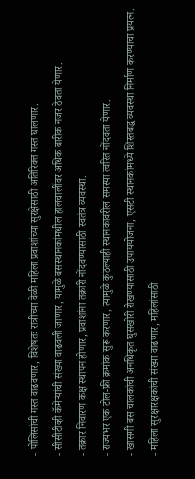- पोलिसांची गस्त वाढवणार, विशेषतः रात्रीच्या वेळी महिला प्रवाशांच्या सुरक्षेसाठी अतिरिक्त गस्त घालणार.
- सीसीटीव्ही कॅमेऱ्यांची संख्या वाढवली जाणार, यामुळे बसस्थानकांमधील हालचालींवर अधिक बारीक नजर ठेवता येणार.
- तक्रार निवारण कक्ष स्थापन होणार, प्रवाशांना तक्रारी नोंदवण्यासाठी स्वतंत्र व्यवस्था.
- राज्यभर एक टोल-फ्री क्रमांक सुरू करणार, त्यामुळे कुठल्याही स्थानकावरील समस्या त्वरित नोंदवता येणार.
- खासगी बस चालकांची अनधिकृत घुसखोरी रोखण्यासाठी उपाययोजना, एसटी स्थानकांमध्ये शिस्तबद्ध व्यवस्था निर्माण करण्याचा प्रयत्न.
- महिला सुरक्षारक्षकांची संख्या वाढणार, महिलांसाठी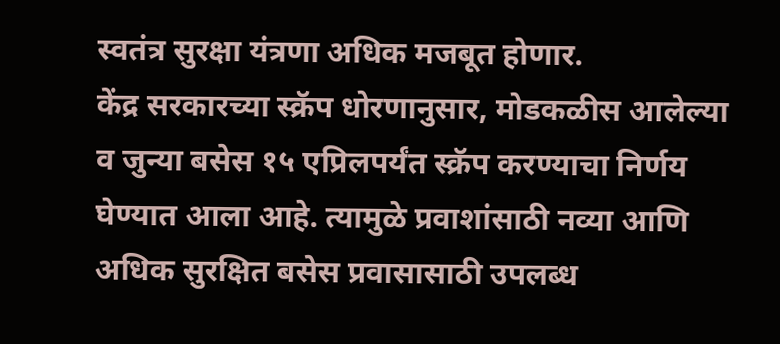स्वतंत्र सुरक्षा यंत्रणा अधिक मजबूत होणार.
केंद्र सरकारच्या स्क्रॅप धोरणानुसार, मोडकळीस आलेल्या व जुन्या बसेस १५ एप्रिलपर्यंत स्क्रॅप करण्याचा निर्णय घेण्यात आला आहे. त्यामुळे प्रवाशांसाठी नव्या आणि अधिक सुरक्षित बसेस प्रवासासाठी उपलब्ध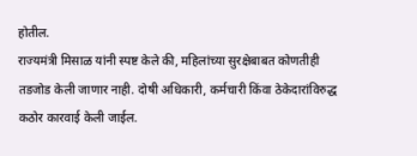होतील.
राज्यमंत्री मिसाळ यांनी स्पष्ट केले की, महिलांच्या सुरक्षेबाबत कोणतीही तडजोड केली जाणार नाही. दोषी अधिकारी, कर्मचारी किंवा ठेकेदारांविरुद्ध कठोर कारवाई केली जाईल.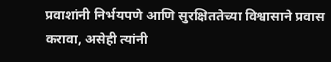प्रवाशांनी निर्भयपणे आणि सुरक्षिततेच्या विश्वासाने प्रवास करावा, असेही त्यांनी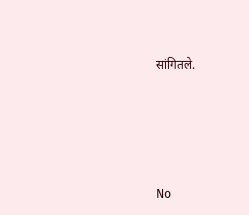सांगितले.







No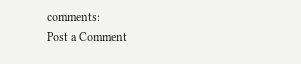comments:
Post a Comment